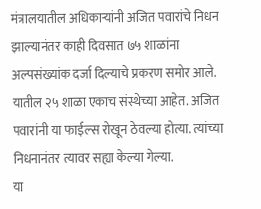मंत्रालयातील अधिकाऱ्यांनी अजित पवारांचे निधन झाल्यानंतर काही दिवसात ७५ शाळांना अल्पसंख्यांक दर्जा दिल्याचे प्रकरण समोर आले. यातील २५ शाळा एकाच संस्थेच्या आहेत. अजित पवारांनी या फाईल्स रोखून ठेवल्या होत्या. त्यांच्या निधनानंतर त्यावर सह्या केल्या गेल्या.
या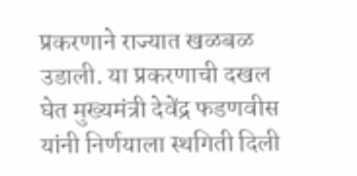प्रकरणाने राज्यात खळबळ उडाली. या प्रकरणाची दखल घेत मुख्यमंत्री देवेंद्र फडणवीस यांनी निर्णयाला स्थगिती दिली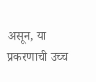असून, या प्रकरणाची उच्च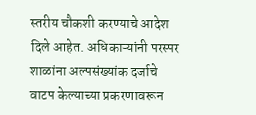स्तरीय चौकशी करण्याचे आदेश दिले आहेत. अधिकाऱ्यांनी परस्पर शाळांना अल्पसंख्यांक दर्जाचे वाटप केल्याच्या प्रकरणावरून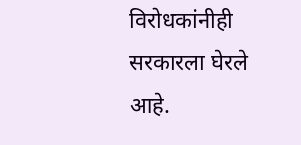विरोधकांनीही सरकारला घेरले आहे.